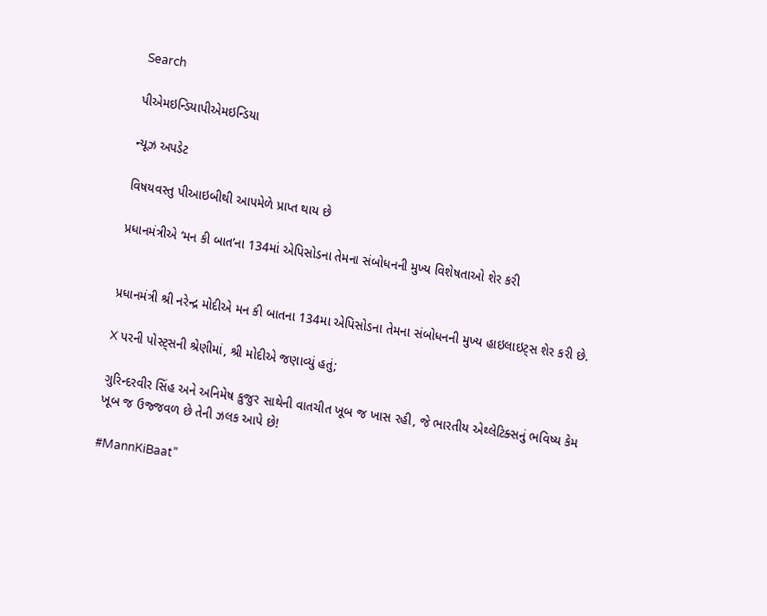Search

પીએમઇન્ડિયાપીએમઇન્ડિયા

ન્યૂઝ અપડેટ

વિષયવસ્તુ પીઆઇબીથી આપમેળે પ્રાપ્ત થાય છે

પ્રધાનમંત્રીએ ‘મન કી બાત’ના 134માં એપિસોડના તેમના સંબોધનની મુખ્ય વિશેષતાઓ શેર કરી


પ્રધાનમંત્રી શ્રી નરેન્દ્ર મોદીએ મન કી બાતના 134મા એપિસોડના તેમના સંબોધનની મુખ્ય હાઇલાઇટ્સ શેર કરી છે.

X પરની પોસ્ટ્સની શ્રેણીમાં, શ્રી મોદીએ જણાવ્યું હતું;

ગુરિન્દરવીર સિંહ અને અનિમેષ કુજુર સાથેની વાતચીત ખૂબ જ ખાસ રહી, જે ભારતીય એથ્લેટિક્સનું ભવિષ્ય કેમ ખૂબ જ ઉજ્જવળ છે તેની ઝલક આપે છે!

#MannKiBaat”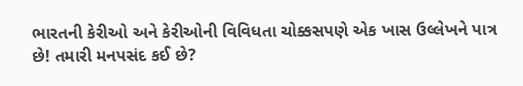ભારતની કેરીઓ અને કેરીઓની વિવિધતા ચોક્કસપણે એક ખાસ ઉલ્લેખને પાત્ર છે! તમારી મનપસંદ કઈ છે?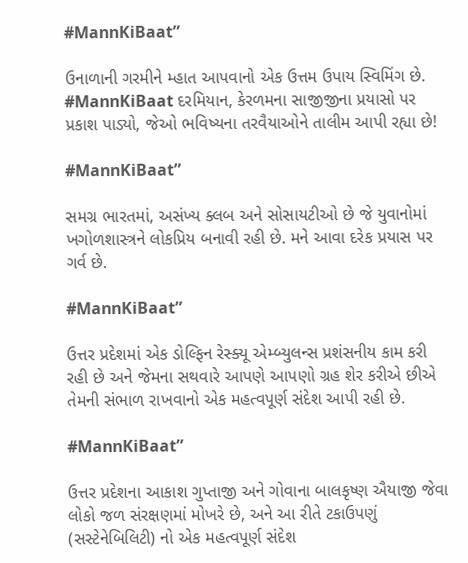#MannKiBaat”

ઉનાળાની ગરમીને મ્હાત આપવાનો એક ઉત્તમ ઉપાય સ્વિમિંગ છે. #MannKiBaat દરમિયાન, કેરળમના સાજીજીના પ્રયાસો પર પ્રકાશ પાડ્યો, જેઓ ભવિષ્યના તરવૈયાઓને તાલીમ આપી રહ્યા છે!

#MannKiBaat”

સમગ્ર ભારતમાં, અસંખ્ય ક્લબ અને સોસાયટીઓ છે જે યુવાનોમાં ખગોળશાસ્ત્રને લોકપ્રિય બનાવી રહી છે. મને આવા દરેક પ્રયાસ પર ગર્વ છે.

#MannKiBaat”

ઉત્તર પ્રદેશમાં એક ડોલ્ફિન રેસ્ક્યૂ એમ્બ્યુલન્સ પ્રશંસનીય કામ કરી રહી છે અને જેમના સથવારે આપણે આપણો ગ્રહ શેર કરીએ છીએ તેમની સંભાળ રાખવાનો એક મહત્વપૂર્ણ સંદેશ આપી રહી છે.

#MannKiBaat”

ઉત્તર પ્રદેશના આકાશ ગુપ્તાજી અને ગોવાના બાલકૃષ્ણ ઐયાજી જેવા લોકો જળ સંરક્ષણમાં મોખરે છે, અને આ રીતે ટકાઉપણું (સસ્ટેનેબિલિટી) નો એક મહત્વપૂર્ણ સંદેશ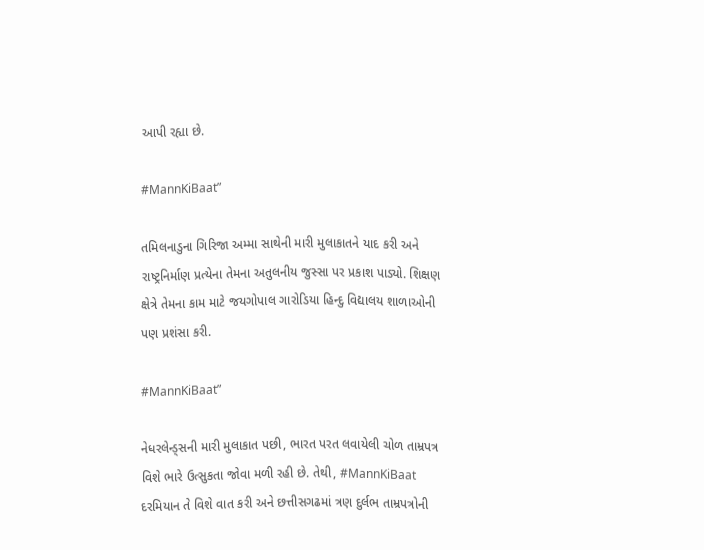આપી રહ્યા છે.

#MannKiBaat”

તમિલનાડુના ગિરિજા અમ્મા સાથેની મારી મુલાકાતને યાદ કરી અને રાષ્ટ્રનિર્માણ પ્રત્યેના તેમના અતુલનીય જુસ્સા પર પ્રકાશ પાડ્યો. શિક્ષણ ક્ષેત્રે તેમના કામ માટે જયગોપાલ ગારોડિયા હિન્દુ વિદ્યાલય શાળાઓની પણ પ્રશંસા કરી.

#MannKiBaat”

નેધરલેન્ડ્સની મારી મુલાકાત પછી, ભારત પરત લવાયેલી ચોળ તામ્રપત્ર વિશે ભારે ઉત્સુકતા જોવા મળી રહી છે. તેથી, #MannKiBaat દરમિયાન તે વિશે વાત કરી અને છત્તીસગઢમાં ત્રણ દુર્લભ તામ્રપત્રોની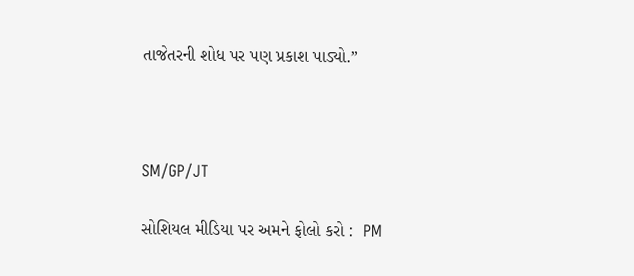તાજેતરની શોધ પર પણ પ્રકાશ પાડ્યો.”



SM/GP/JT

સોશિયલ મીડિયા પર અમને ફોલો કરો :  PM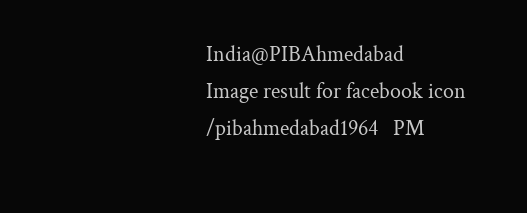India@PIBAhmedabad   Image result for facebook icon /pibahmedabad1964   PM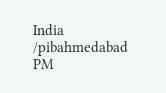India /pibahmedabad  PM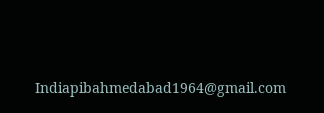Indiapibahmedabad1964@gmail.com